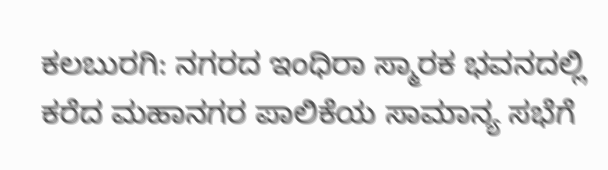ಕಲಬುರಗಿ: ನಗರದ ಇಂಧಿರಾ ಸ್ಮಾರಕ ಭವನದಲ್ಲಿ ಕರೆದ ಮಹಾನಗರ ಪಾಲಿಕೆಯ ಸಾಮಾನ್ಯ ಸಭೆಗೆ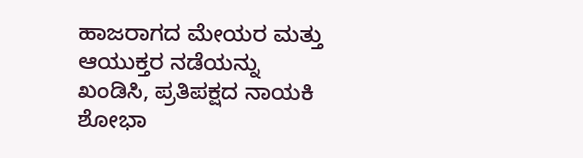ಹಾಜರಾಗದ ಮೇಯರ ಮತ್ತು ಆಯುಕ್ತರ ನಡೆಯನ್ನು ಖಂಡಿಸಿ, ಪ್ರತಿಪಕ್ಷದ ನಾಯಕಿ ಶೋಭಾ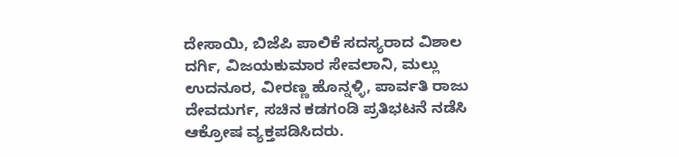ದೇಸಾಯಿ, ಬಿಜೆಪಿ ಪಾಲಿಕೆ ಸದಸ್ಯರಾದ ವಿಶಾಲ ದರ್ಗಿ, ವಿಜಯಕುಮಾರ ಸೇವಲಾನಿ, ಮಲ್ಲು ಉದನೂರ, ವೀರಣ್ಣ ಹೊನ್ನಳ್ಳಿ, ಪಾರ್ವತಿ ರಾಜು ದೇವದುರ್ಗ, ಸಚಿನ ಕಡಗಂಡಿ ಪ್ರತಿಭಟನೆ ನಡೆಸಿ ಆಕ್ರೋಷ ವ್ಯಕ್ತಪಡಿಸಿದರು.